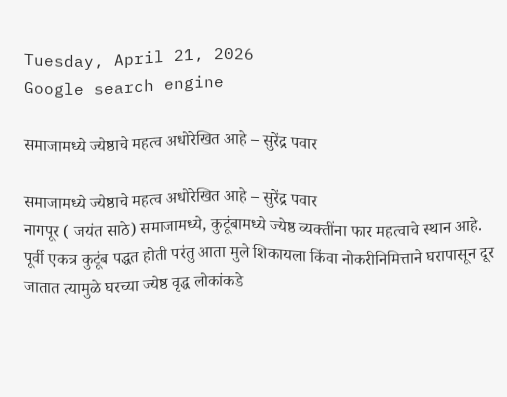Tuesday, April 21, 2026
Google search engine

समाजामध्ये ज्येष्ठाचे महत्व अधोरेखित आहे – सुरेंद्र पवार

समाजामध्ये ज्येष्ठाचे महत्व अधोरेखित आहे – सुरेंद्र पवार
नागपूर ( जयंत साठे) समाजामध्ये, कुटूंबामध्ये ज्येष्ठ व्यक्तींना फार महत्वाचे स्थान आहे. पूर्वी एकत्र कुटूंब पद्धत होती परंतु आता मुले शिकायला किंवा नोकरीनिमित्ताने घरापासून दूर जातात त्यामुळे घरच्या ज्येष्ठ वृद्ध लोकांकडे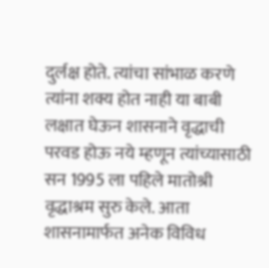दुर्लक्ष होते. त्यांचा सांभाळ करणे त्यांना शक्य होत नाही या बाबी लक्षात घेऊन शासनाने वृद्धाची परवड होऊ नये म्हणून त्यांच्यासाठी सन 1995 ला पहिले मातोश्री वृद्धाश्रम सुरु केले. आता शासनामार्फत अनेक विविध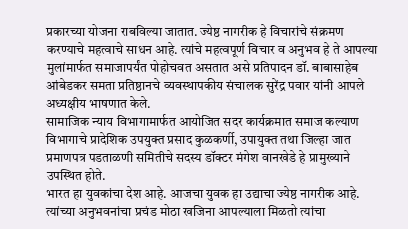प्रकारच्या योजना राबविल्या जातात. ज्येष्ठ नागरीक हे विचारांचे संक्रमण करण्याचे महत्वाचे साधन आहे. त्यांचे महत्वपूर्ण विचार व अनुभव हे ते आपल्या मुलांमार्फत समाजापर्यंत पोहोचवत असतात असे प्रतिपादन डॉ. बाबासाहेब आंबेडकर समता प्रतिष्ठानचे व्यवस्थापकीय संचालक सुरेंद्र पवार यांनी आपले अध्यक्षीय भाषणात केले.
सामाजिक न्याय विभागामार्फत आयोजित सदर कार्यक्रमात समाज कल्याण विभागाचे प्रादेशिक उपयुक्त प्रसाद कुळकर्णी, उपायुक्त तथा जिल्हा जात प्रमाणपत्र पडताळणी समितीचे सदस्य डॉक्टर मंगेश वानखेडे हे प्रामुख्याने उपस्थित होते.
भारत हा युवकांचा देश आहे. आजचा युवक हा उद्याचा ज्येष्ठ नागरीक आहे. त्यांच्या अनुभवनांचा प्रचंड मोठा खजिना आपल्याला मिळतो त्यांचा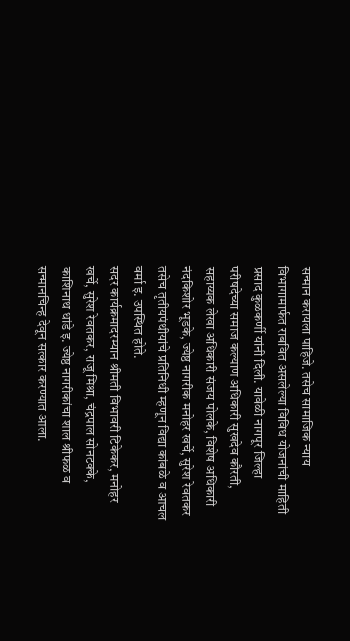सन्मान करायला पाहिजे. तसेच सामाजिक न्याय विभागामार्फत राबवित असलेल्या विविध योजनांची माहिती प्रसाद कुळकर्णी यांनी दिली. यावेळी नागपूर जिल्हा परीषदेच्या समाज कल्याण अधिकारी सुखदेव कौरती, सहाय्यक लेखा अधिकारी संजय पोलके, विशेष अधिकारी नंदकिशोर भूडके, ज्येष्ठ नागरीक मनोहर खर्चे, सुरेश रेवतकर तसेच तृतीयपंथीयांचे प्रतिनिधी म्हणून विद्या कांबळे व आचल वर्मा इ. उपस्थित होते.
सदर कार्यक्रमादरम्यान श्रीमती विभावरी टिकेकर, मनोहर खर्चे, सुरेश रेवतकर, राजू मिश्रा, चंद्रपाल सोनटक्के, काशिनाथ धांडे इ. ज्येष्ठ नागरीकांचा शाल श्रीफळ व सन्मानचिन्ह देवून सत्कार करण्यात आला.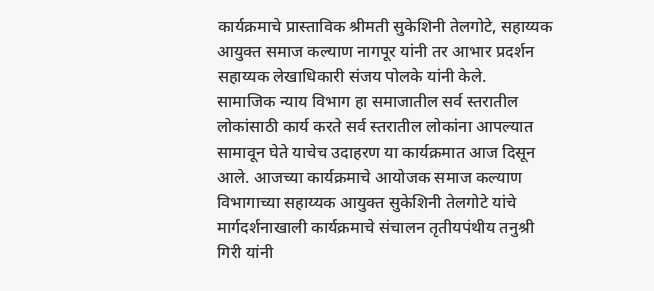कार्यक्रमाचे प्रास्ताविक श्रीमती सुकेशिनी तेलगोटे, सहाय्यक आयुक्त समाज कल्याण नागपूर यांनी तर आभार प्रदर्शन सहाय्यक लेखाधिकारी संजय पोलके यांनी केले.
सामाजिक न्याय विभाग हा समाजातील सर्व स्तरातील लोकांसाठी कार्य करते सर्व स्तरातील लोकांना आपल्यात सामावून घेते याचेच उदाहरण या कार्यक्रमात आज दिसून आले. आजच्या कार्यक्रमाचे आयोजक समाज कल्याण विभागाच्या सहाय्यक आयुक्त सुकेशिनी तेलगोटे यांचे मार्गदर्शनाखाली कार्यक्रमाचे संचालन तृतीयपंथीय तनुश्री गिरी यांनी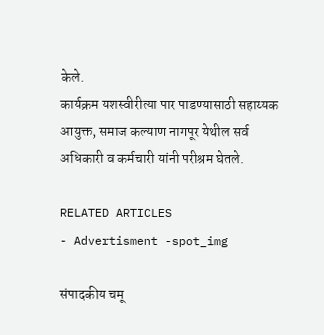केले.
कार्यक्रम यशस्वीरीत्या पार पाडण्यासाठी सहाय्यक आयुक्त, समाज कल्याण नागपूर येथील सर्व अधिकारी व कर्मचारी यांनी परीश्रम घेतले.

RELATED ARTICLES
- Advertisment -spot_img

संपादकीय चमू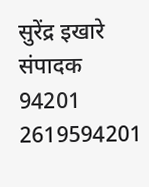सुरेंद्र इखारे
संपादक
94201 2619594201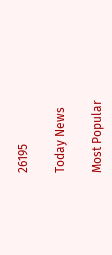26195

Today News

Most Popular